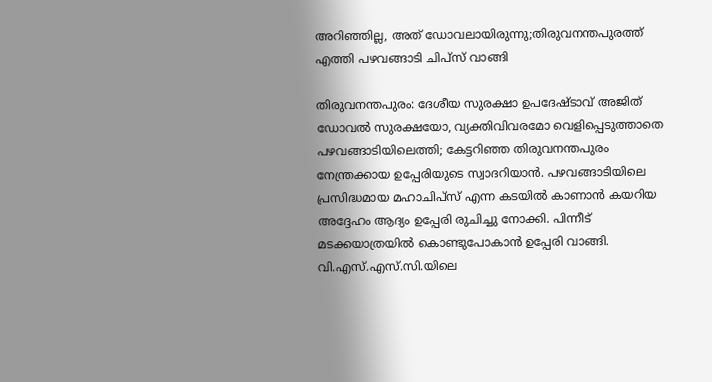അറിഞ്ഞില്ല, അത് ഡോവലായിരുന്നു;തിരുവനന്തപുരത്ത് എത്തി പഴവങ്ങാടി ചിപ്സ് വാങ്ങി

തിരുവനന്തപുരം: ദേശീയ സുരക്ഷാ ഉപദേഷ്ടാവ് അജിത് ഡോവൽ സുരക്ഷയോ, വ്യക്തിവിവരമോ വെളിപ്പെടുത്താതെ പഴവങ്ങാടിയിലെത്തി; കേട്ടറിഞ്ഞ തിരുവനന്തപുരം നേന്ത്രക്കായ ഉപ്പേരിയുടെ സ്വാദറിയാൻ. പഴവങ്ങാടിയിലെ പ്രസിദ്ധമായ മഹാചിപ്സ് എന്ന കടയിൽ കാണാൻ കയറിയ അദ്ദേഹം ആദ്യം ഉപ്പേരി രുചിച്ചു നോക്കി. പിന്നീട് മടക്കയാത്രയിൽ കൊണ്ടുപോകാൻ ഉപ്പേരി വാങ്ങി.
വി.എസ്.എസ്.സി.യിലെ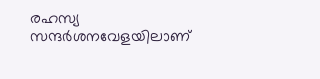രഹസ്യ സന്ദർശനവേളയിലാണ്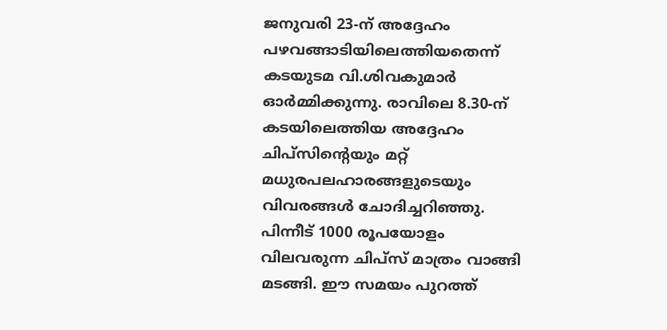ജനുവരി 23-ന് അദ്ദേഹം പഴവങ്ങാടിയിലെത്തിയതെന്ന് കടയുടമ വി.ശിവകുമാർ ഓർമ്മിക്കുന്നു. രാവിലെ 8.30-ന് കടയിലെത്തിയ അദ്ദേഹം ചിപ്സിന്റെയും മറ്റ് മധുരപലഹാരങ്ങളുടെയും വിവരങ്ങൾ ചോദിച്ചറിഞ്ഞു. പിന്നീട് 1000 രൂപയോളം വിലവരുന്ന ചിപ്സ് മാത്രം വാങ്ങി മടങ്ങി. ഈ സമയം പുറത്ത്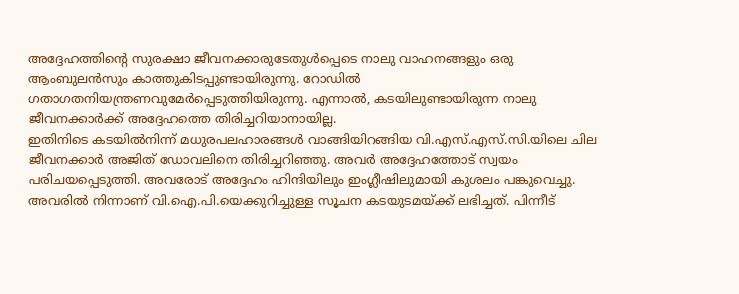അദ്ദേഹത്തിന്റെ സുരക്ഷാ ജീവനക്കാരുടേതുൾപ്പെടെ നാലു വാഹനങ്ങളും ഒരു ആംബുലൻസും കാത്തുകിടപ്പുണ്ടായിരുന്നു. റോഡിൽ ഗതാഗതനിയന്ത്രണവുമേർപ്പെടുത്തിയിരുന്നു. എന്നാൽ, കടയിലുണ്ടായിരുന്ന നാലു ജീവനക്കാർക്ക് അദ്ദേഹത്തെ തിരിച്ചറിയാനായില്ല.
ഇതിനിടെ കടയിൽനിന്ന് മധുരപലഹാരങ്ങൾ വാങ്ങിയിറങ്ങിയ വി.എസ്.എസ്.സി.യിലെ ചില ജീവനക്കാർ അജിത് ഡോവലിനെ തിരിച്ചറിഞ്ഞു. അവർ അദ്ദേഹത്തോട് സ്വയം പരിചയപ്പെടുത്തി. അവരോട് അദ്ദേഹം ഹിന്ദിയിലും ഇംഗ്ലീഷിലുമായി കുശലം പങ്കുവെച്ചു.
അവരിൽ നിന്നാണ് വി.ഐ.പി.യെക്കുറിച്ചുള്ള സൂചന കടയുടമയ്ക്ക് ലഭിച്ചത്. പിന്നീട്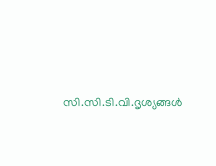സി.സി.ടി.വി.ദൃശ്യങ്ങൾ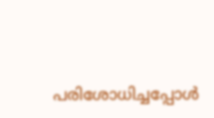പരിശോധിച്ചപ്പോൾ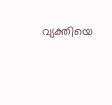വ്യക്തിയെ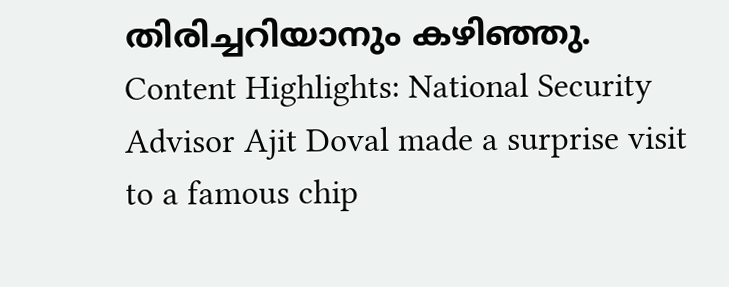തിരിച്ചറിയാനും കഴിഞ്ഞു.
Content Highlights: National Security Advisor Ajit Doval made a surprise visit to a famous chip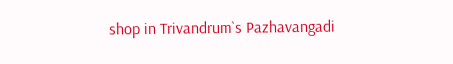shop in Trivandrum`s Pazhavangadi